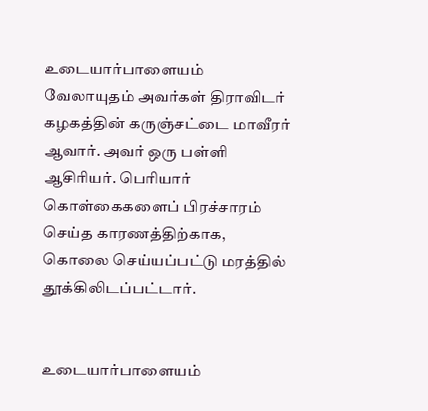உடையார்பாளையம் வேலாயுதம் அவர்கள் திராவிடர் கழகத்தின் கருஞ்சட்டை மாவீரர் ஆவார். அவர் ஒரு பள்ளி ஆசிரியர். பெரியார் கொள்கைகளைப் பிரச்சாரம் செய்த காரணத்திற்காக, கொலை செய்யப்பட்டு மரத்தில் தூக்கிலிடப்பட்டார்.


உடையார்பாளையம்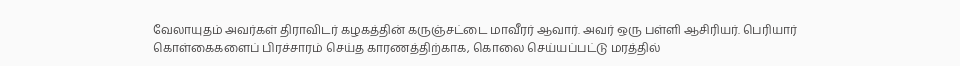வேலாயுதம் அவர்கள் திராவிடர் கழகத்தின் கருஞ்சட்டை மாவீரர் ஆவார். அவர் ஒரு பள்ளி ஆசிரியர். பெரியார் கொள்கைகளைப் பிரச்சாரம் செய்த காரணத்திற்காக, கொலை செய்யப்பட்டு மரத்தில்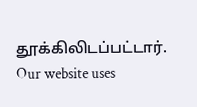தூக்கிலிடப்பட்டார்.
Our website uses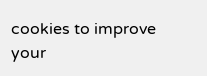cookies to improve your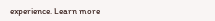experience. Learn more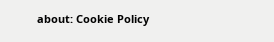about: Cookie Policy